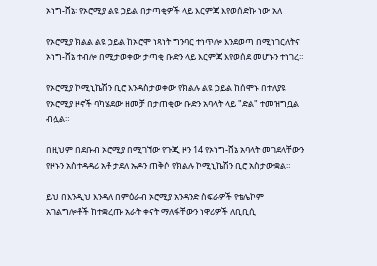ኦነግ-ሸኔ፡ የኦሮሚያ ልዩ ኃይል በታጣቂዎች ላይ እርምጃ እየወሰድኩ ነው አለ

የኦሮሚያ ክልል ልዩ ኃይል ከኦሮሞ ነጻነት ግንባር ተነጥሎ እንደወጣ በሚነገርለትና ኦነግ-ሸኔ ተብሎ በሚታወቀው ታጣቂ ቡድን ላይ እርምጃ እየወሰደ መሆኑን ተነገረ።

የኦሮሚያ ኮሚኒኬሽን ቢሮ እንዳስታወቀው የክልሉ ልዩ ኃይል ከሰሞኑ በተለያዩ የኦሮሚያ ዞኖች ባካሄደው ዘመቻ በታጠቂው ቡድን አባላት ላይ "ድል" ተመዝግቧል ብሏል።

በዚህም በደቡብ ኦሮሚያ በሚገኘው የጉጂ ዞን 14 የኦነግ-ሸኔ አባላት መገደላቸውን የዞኑን አስተዳዳሪ አቶ ታደለ ኡዶን ጠቅሶ የክልሉ ኮሚኒኬሽን ቢሮ አስታውቋል።

ይህ በእንዲህ እንዳለ በምዕራብ ኦሮሚያ አንዳንድ ስፍራዎች የቴሌኮም አገልግሎቶች ከተቋረጡ አራት ቀናት ማለፋቸውን ነዋሪዎች ለቢቢሲ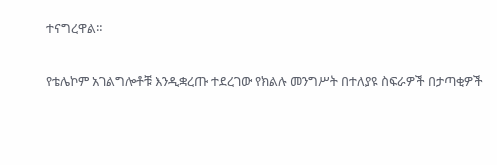ተናግረዋል።

የቴሌኮም አገልግሎቶቹ እንዲቋረጡ ተደረገው የክልሉ መንግሥት በተለያዩ ስፍራዎች በታጣቂዎች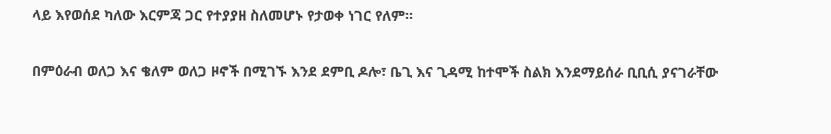ላይ እየወሰደ ካለው እርምጃ ጋር የተያያዘ ስለመሆኑ የታወቀ ነገር የለም።

በምዕራብ ወለጋ እና ቄለም ወለጋ ዞኖች በሚገኙ እንደ ደምቢ ዶሎ፣ ቤጊ እና ጊዳሚ ከተሞች ስልክ እንደማይሰራ ቢቢሲ ያናገራቸው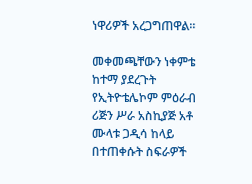ነዋሪዎች አረጋግጠዋል።

መቀመጫቸውን ነቀምቴ ከተማ ያደረጉት የኢትዮቴሌኮም ምዕራብ ሪጅን ሥራ አስኪያጅ አቶ ሙላቱ ጋዲሳ ከላይ በተጠቀሱት ስፍራዎች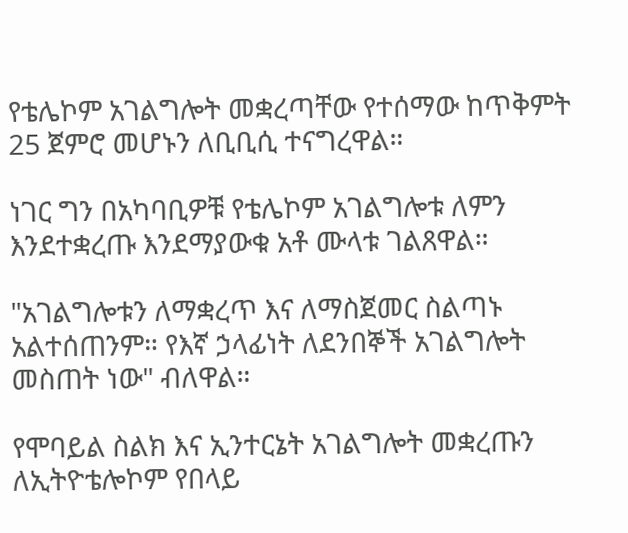የቴሌኮም አገልግሎት መቋረጣቸው የተሰማው ከጥቅምት 25 ጀምሮ መሆኑን ለቢቢሲ ተናግረዋል።

ነገር ግን በአካባቢዎቹ የቴሌኮም አገልግሎቱ ለምን እንደተቋረጡ እንደማያውቁ አቶ ሙላቱ ገልጸዋል።

"አገልግሎቱን ለማቋረጥ እና ለማስጀመር ስልጣኑ አልተሰጠንም። የእኛ ኃላፊነት ለደንበኞች አገልግሎት መስጠት ነው" ብለዋል።

የሞባይል ስልክ እና ኢንተርኔት አገልግሎት መቋረጡን ለኢትዮቴሎኮም የበላይ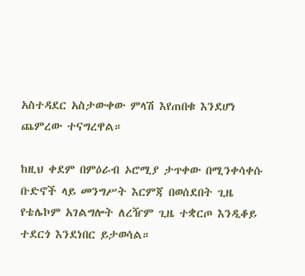አስተዳደር አስታውቀው ምላሽ እየጠበቁ እንደሆነ ጨምረው ተናግረዋል።

ከዚህ ቀደም በምዕራብ ኦሮሚያ ታጥቀው በሚንቀሳቀሱ ቡድኖች ላይ መንግሥት እርምጃ በወሰደበት ጊዜ የቴሌኮም አገልግሎት ለረዥም ጊዜ ተቋርጦ እንዲቆይ ተደርጎ እንደነበር ይታወሳል።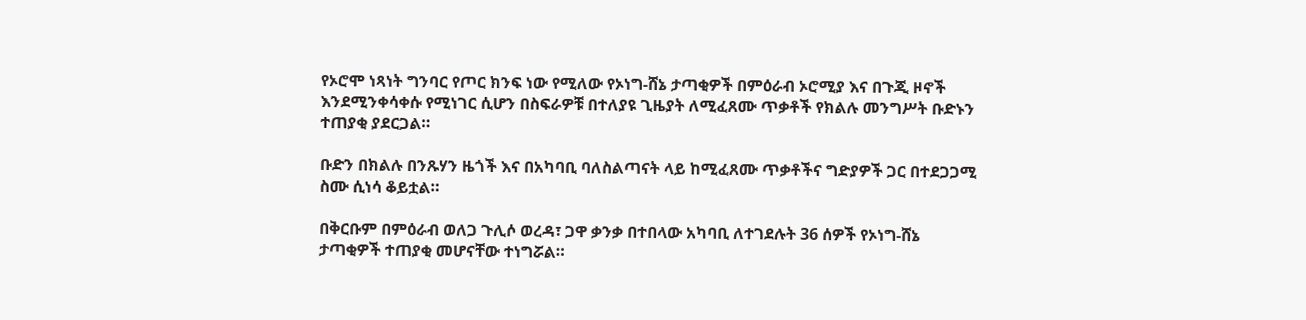የኦሮሞ ነጻነት ግንባር የጦር ክንፍ ነው የሚለው የኦነግ-ሸኔ ታጣቂዎች በምዕራብ ኦሮሚያ እና በጉጂ ዞኖች እንደሚንቀሳቀሱ የሚነገር ሲሆን በስፍራዎቹ በተለያዩ ጊዜያት ለሚፈጸሙ ጥቃቶች የክልሉ መንግሥት ቡድኑን ተጠያቂ ያደርጋል።

ቡድን በክልሉ በንጹሃን ዜጎች እና በአካባቢ ባለስልጣናት ላይ ከሚፈጸሙ ጥቃቶችና ግድያዎች ጋር በተደጋጋሚ ስሙ ሲነሳ ቆይቷል።

በቅርቡም በምዕራብ ወለጋ ጉሊሶ ወረዳ፣ ጋዋ ቃንቃ በተበላው አካባቢ ለተገደሉት 36 ሰዎች የኦነግ-ሸኔ ታጣቂዎች ተጠያቂ መሆናቸው ተነግሯል።